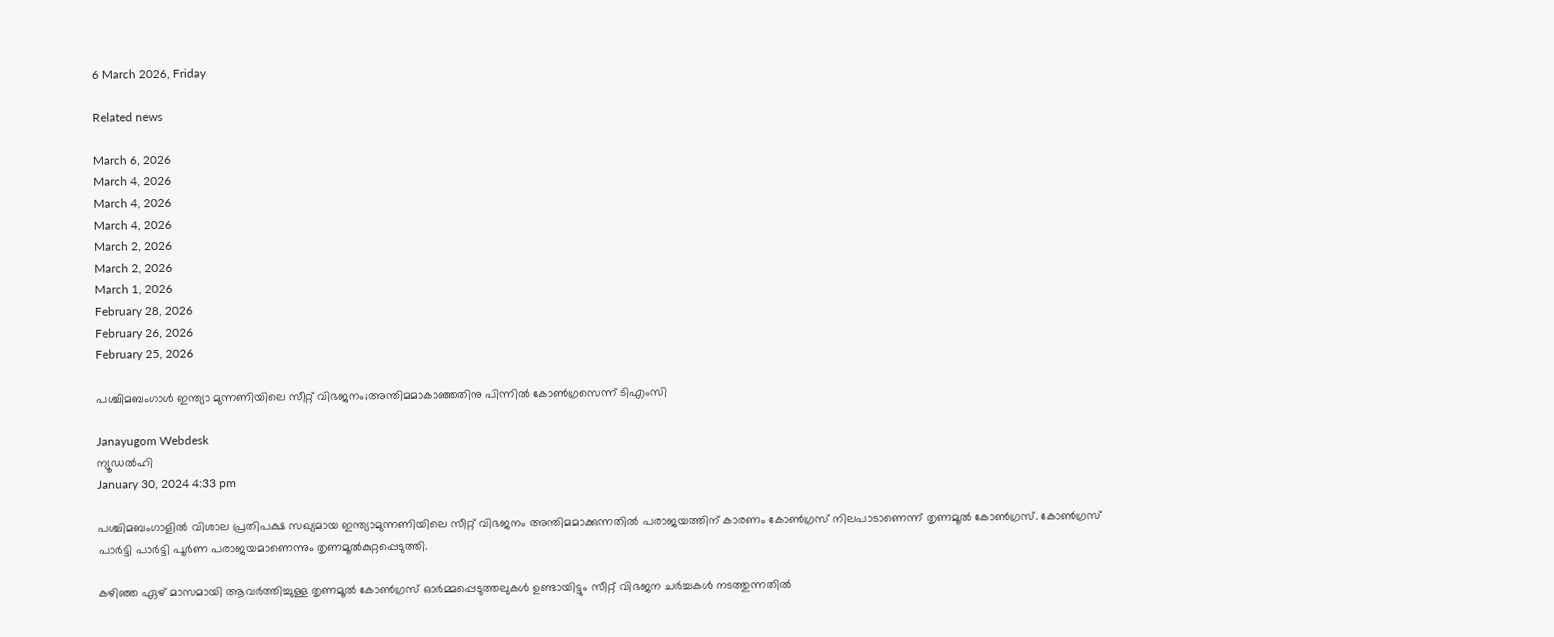6 March 2026, Friday

Related news

March 6, 2026
March 4, 2026
March 4, 2026
March 4, 2026
March 2, 2026
March 2, 2026
March 1, 2026
February 28, 2026
February 26, 2026
February 25, 2026

പശ്ചിമബംഗാള്‍ ഇന്ത്യാ മുന്നണിയിലെ സീറ്റ് വിഭജനം;അന്തിമമാകാഞ്ഞതിനു പിന്നില്‍ കോണ്‍ഗ്രസെന്ന് ടിഎംസി

Janayugom Webdesk
ന്യൂഡല്‍ഹി
January 30, 2024 4:33 pm

പശ്ചിമബംഗാളില്‍ വിശാല പ്രതിപക്ഷ സഖ്യമായ ഇന്ത്യാമുന്നണിയിലെ സീറ്റ് വിഭജനം അന്തിമമാക്കുന്നതില്‍ പരാജയത്തിന് കാരണം കോണ്‍ഗ്രസ് നിലപാടാണെന്ന് തൃണമൂല്‍ കോണ്‍ഗ്രസ്. കോണ്‍ഗ്രസ് പാര്‍ട്ടി പാര്‍ട്ടി പൂര്‍ണ പരാജയമാണെന്നും തൃണമൂല്‍കുറ്റപ്പെടുത്തി.

കഴിഞ്ഞ ഏഴ് മാസമായി ആവർത്തിച്ചുള്ള തൃണമൂല്‍ കോണ്‍ഗ്രസ് ഓർമ്മപ്പെടുത്തലുകൾ ഉണ്ടായിട്ടും സീറ്റ് വിഭജന ചര്‍ച്ചകള്‍ നടത്തുന്നതില്‍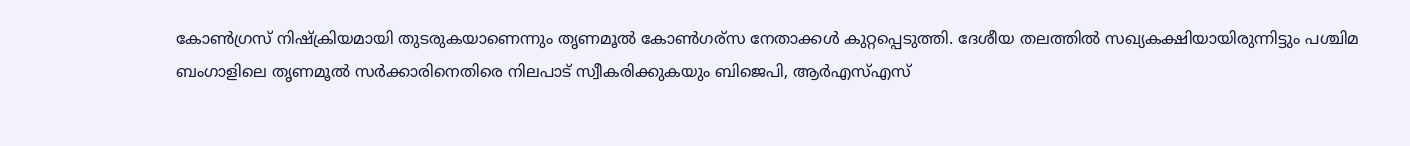കോൺഗ്രസ് നിഷ്‌ക്രിയമായി തുടരുകയാണെന്നും തൃണമൂല്‍ കോണ്‍ഗര്സ നേതാക്കള്‍ കുറ്റപ്പെടുത്തി. ദേശീയ തലത്തിൽ സഖ്യകക്ഷിയായിരുന്നിട്ടും പശ്ചിമ ബംഗാളിലെ തൃണമൂൽ സർക്കാരിനെതിരെ നിലപാട് സ്വീകരിക്കുകയും ബിജെപി, ആര്‍എസ്എസ്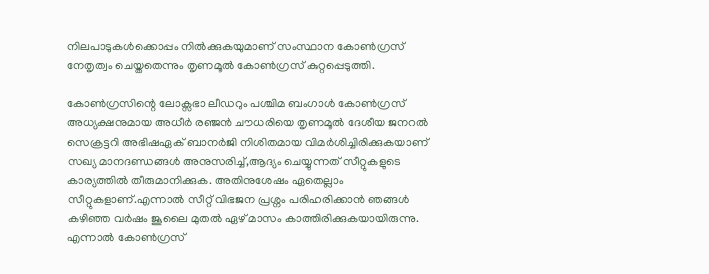നിലപാടുകള്‍ക്കൊപ്പം നില്‍ക്കുകയുമാണ് സംസ്ഥാന കോണ്‍ഗ്രസ് നേതൃത്വം ചെയ്തതെന്നും തൃണമൂല്‍ കോണ്‍ഗ്രസ് കുറ്റപ്പെടുത്തി.

കോണ്‍ഗ്രസിന്റെ ലോക്സഭാ ലീഡറും പശ്ചിമ ബംഗാൾ കോൺഗ്രസ് അധ്യക്ഷനുമായ അധീർ രഞ്ജൻ ചൗധരിയെ തൃണമൂൽ ദേശീയ ജനറൽ സെക്രട്ടറി അഭിഷഏക് ബാനര്‍ജി നിശിതമായ വിമർശിച്ചിരിക്കുകയാണ് സഖ്യ മാനദണ്ഡങ്ങൾ അനുസരിച്ച്,ആദ്യം ചെയ്യുന്നത് സീറ്റുകളുടെ കാര്യത്തില്‍ തീരുമാനിക്കുക. അതിനുശേഷം ഏതെല്ലാം സീറ്റുകളാണ്.എന്നാല്‍ സീറ്റ് വിഭജന പ്രശ്നം പരിഹരിക്കാൻ ഞങ്ങൾ കഴിഞ്ഞ വർഷം ജൂലൈ മുതൽ ഏഴ് മാസം കാത്തിരിക്കുകയായിരുന്നു. എന്നാൽ കോൺഗ്രസ്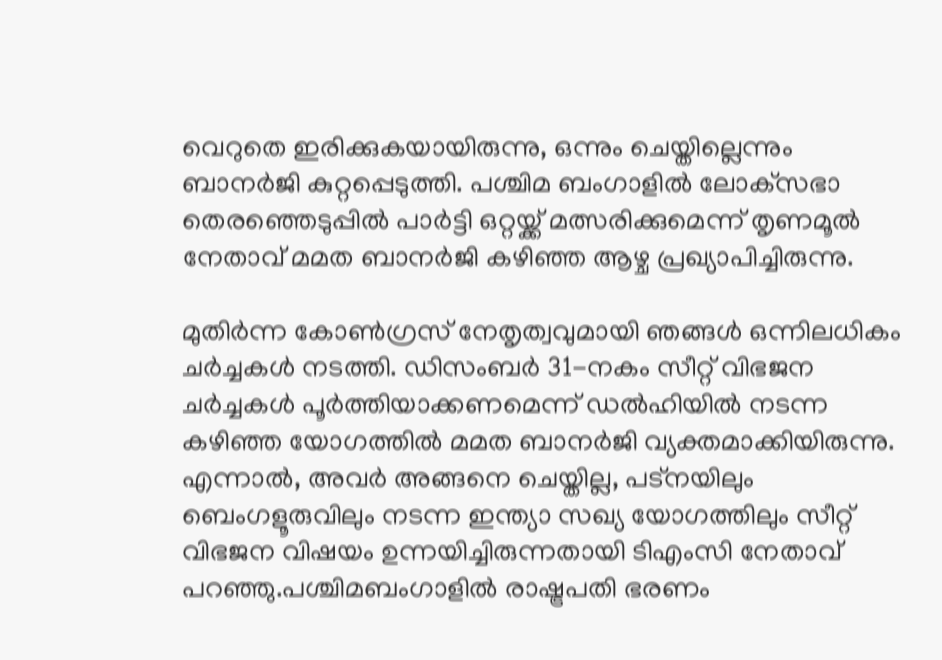വെറുതെ ഇരിക്കുകയായിരുന്നു, ഒന്നും ചെയ്തില്ലെന്നും ബാനര്‍ജി കുറ്റപ്പെടുത്തി. പശ്ചിമ ബംഗാളിൽ ലോക്‌സഭാ തെരഞ്ഞെടുപ്പിൽ പാർട്ടി ഒറ്റയ്ക്ക് മത്സരിക്കുമെന്ന് തൃണമൂൽ നേതാവ് മമത ബാനർജി കഴിഞ്ഞ ആഴ്ച പ്രഖ്യാപിച്ചിരുന്നു.

മുതിർന്ന കോൺഗ്രസ് നേതൃത്വവുമായി ഞങ്ങൾ ഒന്നിലധികം ചർച്ചകൾ നടത്തി. ഡിസംബർ 31-നകം സീറ്റ് വിഭജന ചർച്ചകൾ പൂർത്തിയാക്കണമെന്ന് ഡൽഹിയിൽ നടന്ന കഴിഞ്ഞ യോഗത്തിൽ മമത ബാനർജി വ്യക്തമാക്കിയിരുന്നു. എന്നാൽ, അവർ അങ്ങനെ ചെയ്തില്ല, പട്‌നയിലും ബെംഗളൂരുവിലും നടന്ന ഇന്ത്യാ സഖ്യ യോഗത്തിലും സീറ്റ് വിഭജന വിഷയം ഉന്നയിച്ചിരുന്നതായി ടിഎംസി നേതാവ് പറഞ്ഞു.പശ്ചിമബംഗാളില്‍ രാഷ്ട്രപതി ഭരണം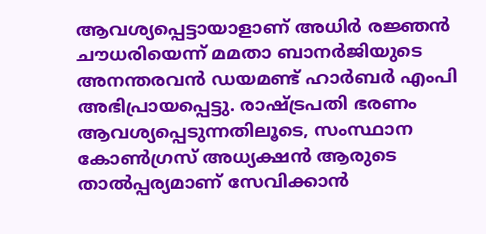ആവശ്യപ്പെട്ടായാളാണ് അധിര്‍ രജ്ഞന്‍ ചൗധരിയെന്ന് മമതാ ബാനര്‍ജിയുടെ അനന്തരവന്‍ ഡയമണ്ട് ഹാര്‍ബര്‍ എംപി അഭിപ്രായപ്പെട്ടു. രാഷ്ട്രപതി ഭരണം ആവശ്യപ്പെടുന്നതിലൂടെ, സംസ്ഥാന കോൺഗ്രസ് അധ്യക്ഷൻ ആരുടെ താൽപ്പര്യമാണ് സേവിക്കാൻ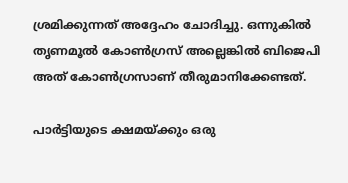ശ്രമിക്കുന്നത് അദ്ദേഹം ചോദിച്ചു. ഒന്നുകില്‍ തൃണമൂല്‍ കോണ്‍ഗ്രസ് അല്ലെങ്കില്‍ ബിജെപി അത് കോണ്‍ഗ്രസാണ് തീരുമാനിക്കേണ്ടത്.

പാര്‍ട്ടിയുടെ ക്ഷമയ്ക്കും ഒരു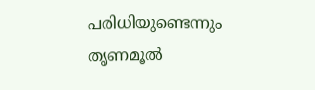പരിധിയുണ്ടെന്നും തൃണമൂല്‍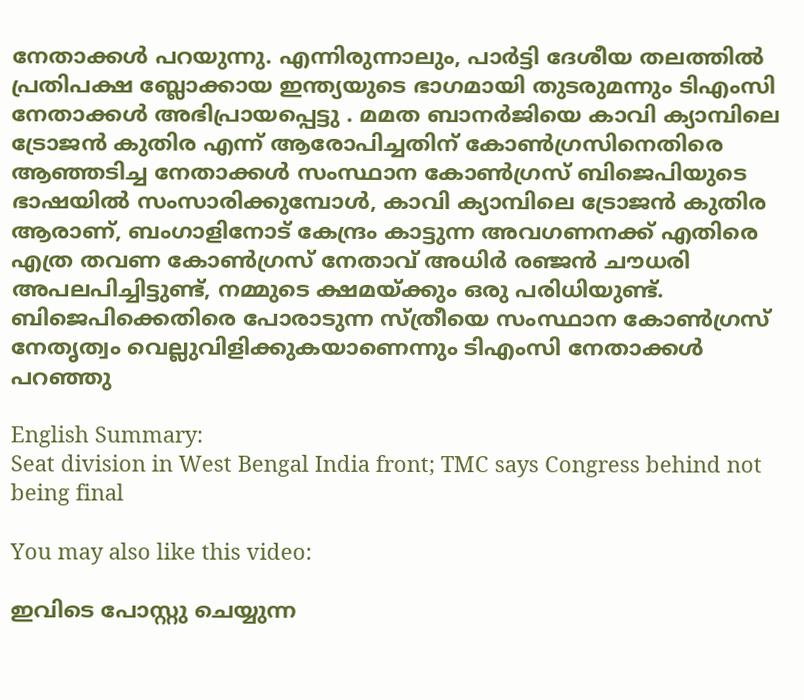നേതാക്കള്‍ പറയുന്നു. എന്നിരുന്നാലും, പാർട്ടി ദേശീയ തലത്തിൽ പ്രതിപക്ഷ ബ്ലോക്കായ ഇന്ത്യയുടെ ഭാഗമായി തുടരുമന്നും ടിഎംസി നേതാക്കള്‍ അഭിപ്രായപ്പെട്ടു . മമത ബാനർജിയെ കാവി ക്യാമ്പിലെ ട്രോജൻ കുതിര എന്ന് ആരോപിച്ചതിന് കോൺഗ്രസിനെതിരെ ആഞ്ഞടിച്ച നേതാക്കള്‍ സംസ്ഥാന കോൺഗ്രസ് ബിജെപിയുടെ ഭാഷയിൽ സംസാരിക്കുമ്പോൾ, കാവി ക്യാമ്പിലെ ട്രോജൻ കുതിര ആരാണ്, ബംഗാളിനോട് കേന്ദ്രം കാട്ടുന്ന അവഗണനക്ക് എതിരെ എത്ര തവണ കോണ്‍ഗ്രസ് നേതാവ് അധിർ രഞ്ജൻ ചൗധരി അപലപിച്ചിട്ടുണ്ട്, നമ്മുടെ ക്ഷമയ്ക്കും ഒരു പരിധിയുണ്ട്. ബിജെപിക്കെതിരെ പോരാടുന്ന സ്ത്രീയെ സംസ്ഥാന കോൺഗ്രസ് നേതൃത്വം വെല്ലുവിളിക്കുകയാണെന്നും ടിഎംസി നേതാക്കള്‍ പറഞ്ഞു

English Summary:
Seat division in West Bengal India front; TMC says Congress behind not being final

You may also like this video:

ഇവിടെ പോസ്റ്റു ചെയ്യുന്ന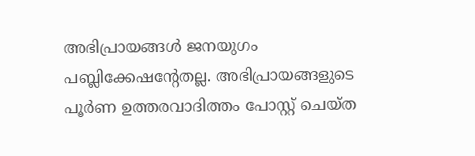അഭിപ്രായങ്ങള്‍ ജനയുഗം പബ്ലിക്കേഷന്റേതല്ല. അഭിപ്രായങ്ങളുടെ പൂര്‍ണ ഉത്തരവാദിത്തം പോസ്റ്റ് ചെയ്ത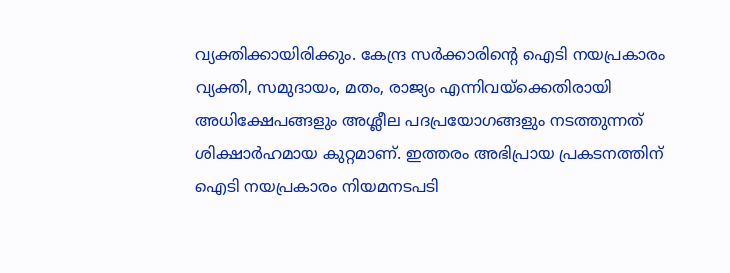വ്യക്തിക്കായിരിക്കും. കേന്ദ്ര സര്‍ക്കാരിന്റെ ഐടി നയപ്രകാരം വ്യക്തി, സമുദായം, മതം, രാജ്യം എന്നിവയ്‌ക്കെതിരായി അധിക്ഷേപങ്ങളും അശ്ലീല പദപ്രയോഗങ്ങളും നടത്തുന്നത് ശിക്ഷാര്‍ഹമായ കുറ്റമാണ്. ഇത്തരം അഭിപ്രായ പ്രകടനത്തിന് ഐടി നയപ്രകാരം നിയമനടപടി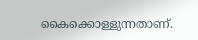കൈക്കൊള്ളുന്നതാണ്.